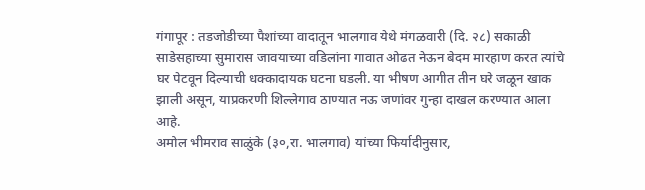गंगापूर : तडजोडीच्या पैशांच्या वादातून भालगाव येथे मंगळवारी (दि. २८) सकाळी साडेसहाच्या सुमारास जावयाच्या वडिलांना गावात ओढत नेऊन बेदम मारहाण करत त्यांचे घर पेटवून दिल्याची धक्कादायक घटना घडली. या भीषण आगीत तीन घरे जळून खाक झाली असून, याप्रकरणी शिल्लेगाव ठाण्यात नऊ जणांवर गुन्हा दाखल करण्यात आला आहे.
अमोल भीमराव साळुंके (३०,रा. भालगाव) यांच्या फिर्यादीनुसार,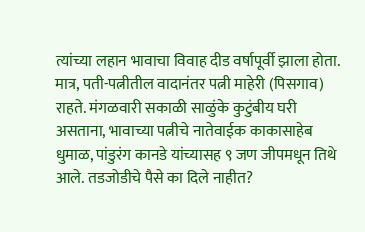त्यांच्या लहान भावाचा विवाह दीड वर्षापूर्वी झाला होता. मात्र, पती-पत्नीतील वादानंतर पत्नी माहेरी (पिसगाव) राहते. मंगळवारी सकाळी साळुंके कुटुंबीय घरी असताना, भावाच्या पत्नीचे नातेवाईक काकासाहेब धुमाळ, पांडुरंग कानडे यांच्यासह ९ जण जीपमधून तिथे आले. तडजोडीचे पैसे का दिले नाहीत?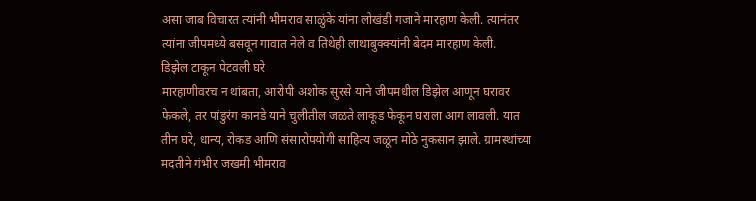असा जाब विचारत त्यांनी भीमराव साळुंके यांना लोखंडी गजाने मारहाण केली. त्यानंतर त्यांना जीपमध्ये बसवून गावात नेले व तिथेही लाथाबुक्क्यांनी बेदम मारहाण केली.
डिझेल टाकून पेटवली घरे
मारहाणीवरच न थांबता, आरोपी अशोक सुरसे याने जीपमधील डिझेल आणून घरावर फेकले, तर पांडुरंग कानडे याने चुलीतील जळते लाकूड फेकून घराला आग लावली. यात तीन घरे, धान्य, रोकड आणि संसारोपयोगी साहित्य जळून मोठे नुकसान झाले. ग्रामस्थांच्या मदतीने गंभीर जखमी भीमराव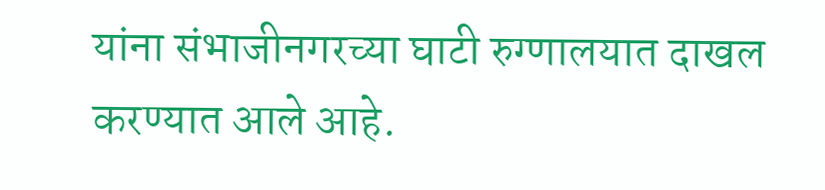यांना संभाजीनगरच्या घाटी रुग्णालयात दाखल करण्यात आले आहे.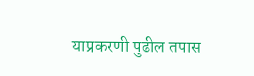याप्रकरणी पुढील तपास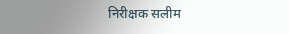निरीक्षक सलीम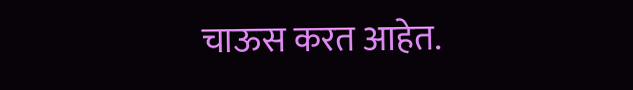चाऊस करत आहेत.